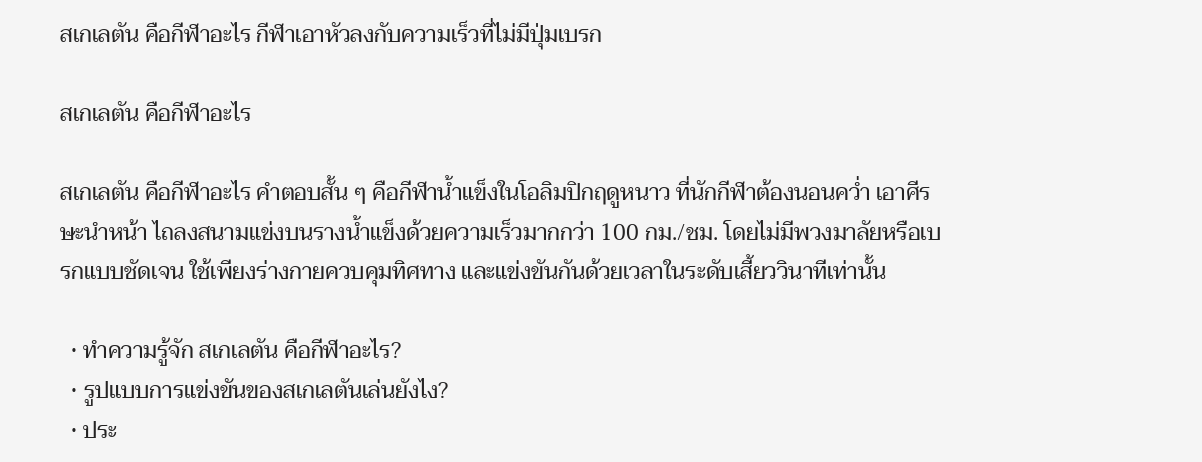สเกเลตัน คือกีฬาอะไร กีฬาเอาหัวลงกับความเร็วที่ไม่มีปุ่มเบรก

สเกเลตัน คือกีฬาอะไร

สเกเลตัน คือกีฬาอะไร คำตอบสั้น ๆ คือกีฬาน้ำแข็งในโอลิมปิกฤดูหนาว ที่นักกีฬาต้องนอนคว่ำ เอาศีรษะนำหน้า ไถลงสนามแข่งบนรางน้ำแข็งด้วยความเร็วมากกว่า 100 กม./ชม. โดยไม่มีพวงมาลัยหรือเบรกแบบชัดเจน ใช้เพียงร่างกายควบคุมทิศทาง และแข่งขันกันด้วยเวลาในระดับเสี้ยววินาทีเท่านั้น

  • ทำความรู้จัก สเกเลตัน คือกีฬาอะไร?
  • รูปแบบการแข่งขันของสเกเลตันเล่นยังไง?
  • ประ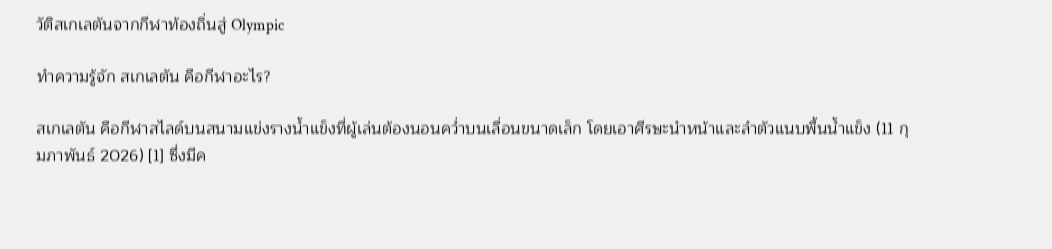วัติสเกเลตันจากกีฬาท้องถิ่นสู่ Olympic

ทำความรู้จัก สเกเลตัน คือกีฬาอะไร?

สเกเลตัน คือกีฬาสไลด์บนสนามแข่งรางน้ำแข็งที่ผู้เล่นต้องนอนคว่ำบนเลื่อนขนาดเล็ก โดยเอาศีรษะนำหน้าและลำตัวแนบพื้นน้ำแข็ง (11 กุมภาพันธ์ 2026) [1] ซึ่งมีค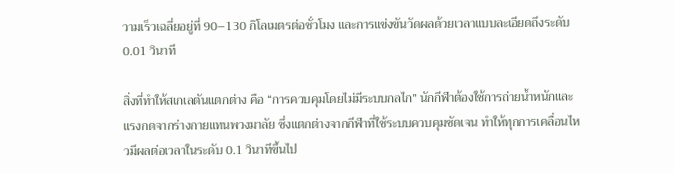วามเร็วเฉลี่ยอยู่ที่ 90–130 กิโลเมตรต่อชั่วโมง และการแข่งขันวัดผลด้วยเวลาแบบละเอียดถึงระดับ 0.01 วินาที

สิ่งที่ทำให้สเกเลตันแตกต่าง คือ “การควบคุมโดยไม่มีระบบกลไก” นักกีฬาต้องใช้การถ่ายน้ำหนักและแรงกดจากร่างกายแทนพวงมาลัย ซึ่งแตกต่างจากกีฬาที่ใช้ระบบควบคุมชัดเจน ทำให้ทุกการเคลื่อนไหวมีผลต่อเวลาในระดับ 0.1 วินาทีขึ้นไป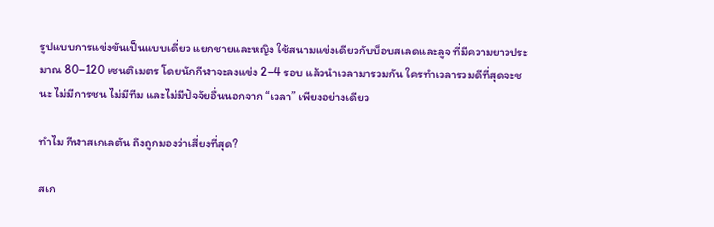รูปแบบการแข่งขันเป็นแบบเดี่ยว แยกชายและหญิง ใช้สนามแข่งเดียวกับบ็อบสเลดและลูจ ที่มีความยาวประมาณ 80–120 เซนติเมตร โดยนักกีฬาจะลงแข่ง 2–4 รอบ แล้วนำเวลามารวมกัน ใครทำเวลารวมดีที่สุดจะชนะ ไม่มีการชน ไม่มีทีม และไม่มีปัจจัยอื่นนอกจาก “เวลา” เพียงอย่างเดียว

ทำไม กีฬาสเกเลตัน ถึงถูกมองว่าเสี่ยงที่สุด?

สเก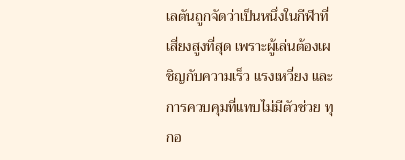เลตันถูกจัดว่าเป็นหนึ่งในกีฬาที่เสี่ยงสูงที่สุด เพราะผู้เล่นต้องเผชิญกับความเร็ว แรงเหวี่ยง และการควบคุมที่แทบไม่มีตัวช่วย ทุกอ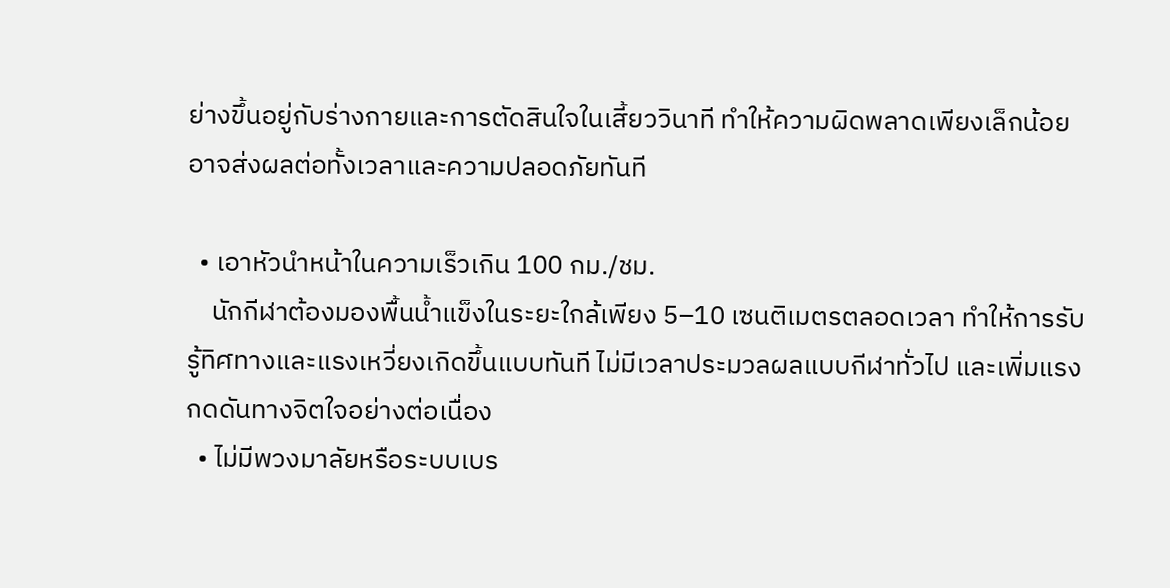ย่างขึ้นอยู่กับร่างกายและการตัดสินใจในเสี้ยววินาที ทำให้ความผิดพลาดเพียงเล็กน้อย อาจส่งผลต่อทั้งเวลาและความปลอดภัยทันที

  • เอาหัวนำหน้าในความเร็วเกิน 100 กม./ชม.
    นักกีฬาต้องมองพื้นน้ำแข็งในระยะใกล้เพียง 5–10 เซนติเมตรตลอดเวลา ทำให้การรับรู้ทิศทางและแรงเหวี่ยงเกิดขึ้นแบบทันที ไม่มีเวลาประมวลผลแบบกีฬาทั่วไป และเพิ่มแรงกดดันทางจิตใจอย่างต่อเนื่อง
  • ไม่มีพวงมาลัยหรือระบบเบร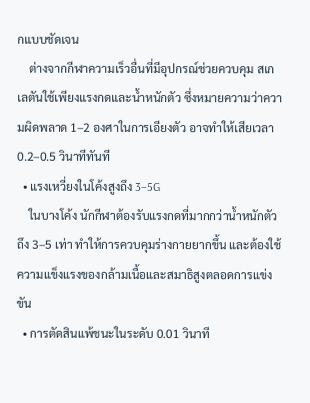กแบบชัดเจน
    ต่างจากกีฬาความเร็วอื่นที่มีอุปกรณ์ช่วยควบคุม สเกเลตันใช้เพียงแรงกดและน้ำหนักตัว ซึ่งหมายความว่าความผิดพลาด 1–2 องศาในการเอียงตัว อาจทำให้เสียเวลา 0.2–0.5 วินาทีทันที
  • แรงเหวี่ยงในโค้งสูงถึง 3–5G
    ในบางโค้ง นักกีฬาต้องรับแรงกดที่มากกว่าน้ำหนักตัวถึง 3–5 เท่า ทำให้การควบคุมร่างกายยากขึ้น และต้องใช้ความแข็งแรงของกล้ามเนื้อและสมาธิสูงตลอดการแข่งขัน
  • การตัดสินแพ้ชนะในระดับ 0.01 วินาที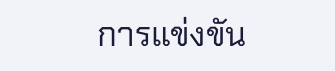การแข่งขัน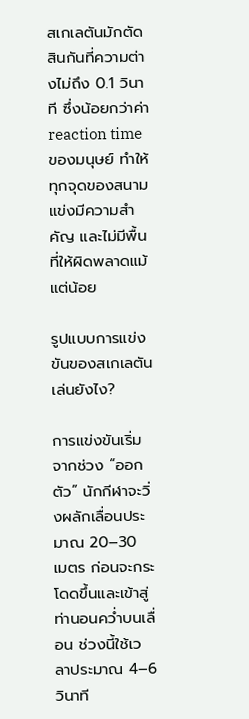สเกเลตันมักตัดสินกันที่ความต่างไม่ถึง 0.1 วินาที ซึ่งน้อยกว่าค่า reaction time ของมนุษย์ ทำให้ทุกจุดของสนามแข่งมีความสำคัญ และไม่มีพื้นที่ให้ผิดพลาดแม้แต่น้อย

รูปแบบการแข่งขันของสเกเลตัน เล่นยังไง?

การแข่งขันเริ่มจากช่วง “ออกตัว” นักกีฬาจะวิ่งผลักเลื่อนประมาณ 20–30 เมตร ก่อนจะกระโดดขึ้นและเข้าสู่ท่านอนคว่ำบนเลื่อน ช่วงนี้ใช้เวลาประมาณ 4–6 วินาที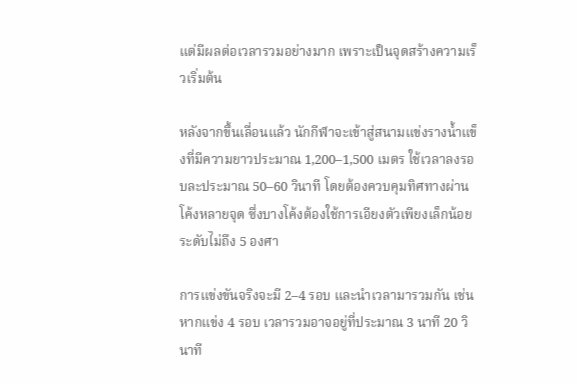แต่มีผลต่อเวลารวมอย่างมาก เพราะเป็นจุดสร้างความเร็วเริ่มต้น

หลังจากขึ้นเลื่อนแล้ว นักกีฬาจะเข้าสู่สนามแข่งรางน้ำแข็งที่มีความยาวประมาณ 1,200–1,500 เมตร ใช้เวลาลงรอบละประมาณ 50–60 วินาที โดยต้องควบคุมทิศทางผ่านโค้งหลายจุด ซึ่งบางโค้งต้องใช้การเอียงตัวเพียงเล็กน้อยระดับไม่ถึง 5 องศา

การแข่งขันจริงจะมี 2–4 รอบ และนำเวลามารวมกัน เช่น หากแข่ง 4 รอบ เวลารวมอาจอยู่ที่ประมาณ 3 นาที 20 วินาที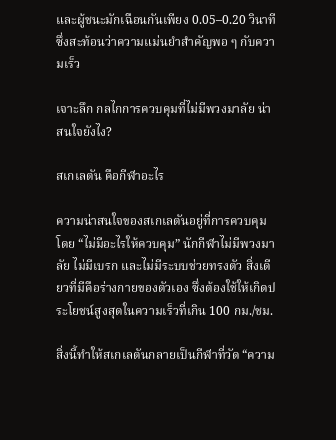และผู้ชนะมักเฉือนกันเพียง 0.05–0.20 วินาที ซึ่งสะท้อนว่าความแม่นยำสำคัญพอ ๆ กับความเร็ว

เจาะลึก กลไกการควบคุมที่ไม่มีพวงมาลัย น่าสนใจยังไง?

สเกเลตัน คือกีฬาอะไร

ความน่าสนใจของสเกเลตันอยู่ที่การควบคุมโดย “ไม่มีอะไรให้ควบคุม” นักกีฬาไม่มีพวงมาลัย ไม่มีเบรก และไม่มีระบบช่วยทรงตัว สิ่งเดียวที่มีคือร่างกายของตัวเอง ซึ่งต้องใช้ให้เกิดประโยชน์สูงสุดในความเร็วที่เกิน 100 กม./ชม.

สิ่งนี้ทำให้สเกเลตันกลายเป็นกีฬาที่วัด “ความ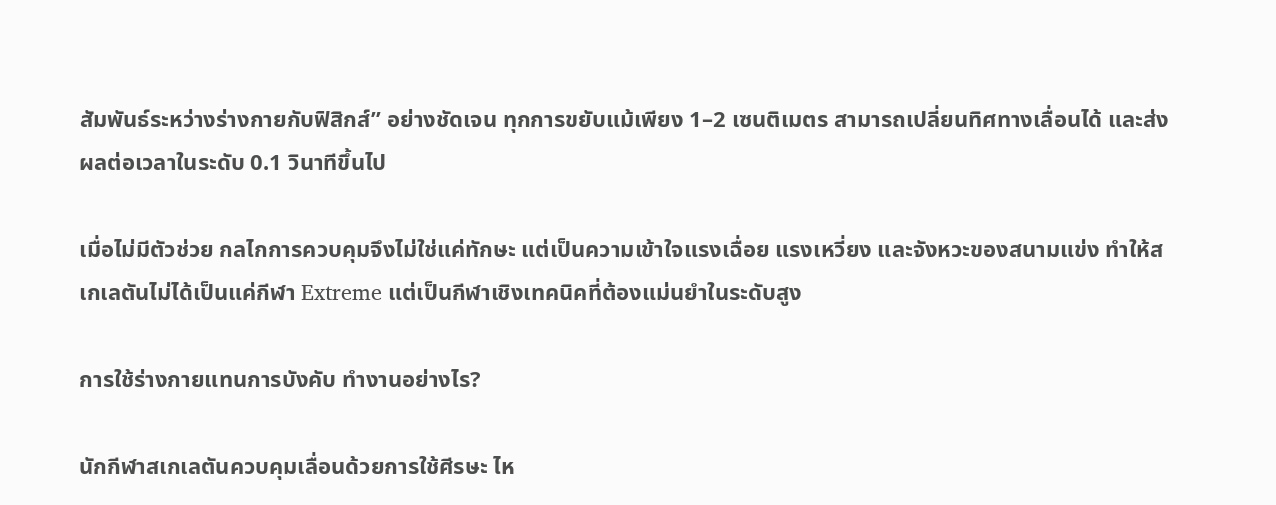สัมพันธ์ระหว่างร่างกายกับฟิสิกส์” อย่างชัดเจน ทุกการขยับแม้เพียง 1–2 เซนติเมตร สามารถเปลี่ยนทิศทางเลื่อนได้ และส่งผลต่อเวลาในระดับ 0.1 วินาทีขึ้นไป

เมื่อไม่มีตัวช่วย กลไกการควบคุมจึงไม่ใช่แค่ทักษะ แต่เป็นความเข้าใจแรงเฉื่อย แรงเหวี่ยง และจังหวะของสนามแข่ง ทำให้สเกเลตันไม่ได้เป็นแค่กีฬา Extreme แต่เป็นกีฬาเชิงเทคนิคที่ต้องแม่นยำในระดับสูง

การใช้ร่างกายแทนการบังคับ ทำงานอย่างไร?

นักกีฬาสเกเลตันควบคุมเลื่อนด้วยการใช้ศีรษะ ไห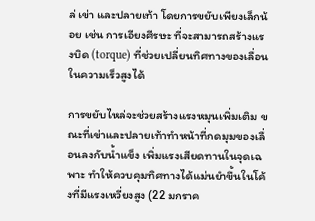ล่ เข่า และปลายเท้า โดยการขยับเพียงเล็กน้อย เช่น การเอียงศีรษะ ที่จะสามารถสร้างแรงบิด (torque) ที่ช่วยเปลี่ยนทิศทางของเลื่อนในความเร็วสูงได้

การขยับไหล่จะช่วยสร้างแรงหมุนเพิ่มเติม ขณะที่เข่าและปลายเท้าทำหน้าที่กดมุมของเลื่อนลงกับน้ำแข็ง เพิ่มแรงเสียดทานในจุดเฉพาะ ทำให้ควบคุมทิศทางได้แม่นยำขึ้นในโค้งที่มีแรงเหวี่ยงสูง (22 มกราค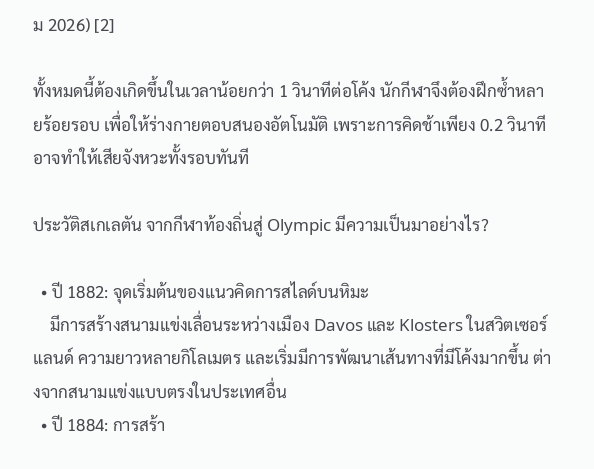ม 2026) [2]

ทั้งหมดนี้ต้องเกิดขึ้นในเวลาน้อยกว่า 1 วินาทีต่อโค้ง นักกีฬาจึงต้องฝึกซ้ำหลายร้อยรอบ เพื่อให้ร่างกายตอบสนองอัตโนมัติ เพราะการคิดช้าเพียง 0.2 วินาที อาจทำให้เสียจังหวะทั้งรอบทันที

ประวัติสเกเลตัน จากกีฬาท้องถิ่นสู่ Olympic มีความเป็นมาอย่างไร?

  • ปี 1882: จุดเริ่มต้นของแนวคิดการสไลด์บนหิมะ
    มีการสร้างสนามแข่งเลื่อนระหว่างเมือง Davos และ Klosters ในสวิตเซอร์แลนด์ ความยาวหลายกิโลเมตร และเริ่มมีการพัฒนาเส้นทางที่มีโค้งมากขึ้น ต่างจากสนามแข่งแบบตรงในประเทศอื่น
  • ปี 1884: การสร้า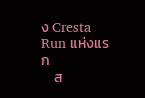ง Cresta Run แห่งแรก
    ส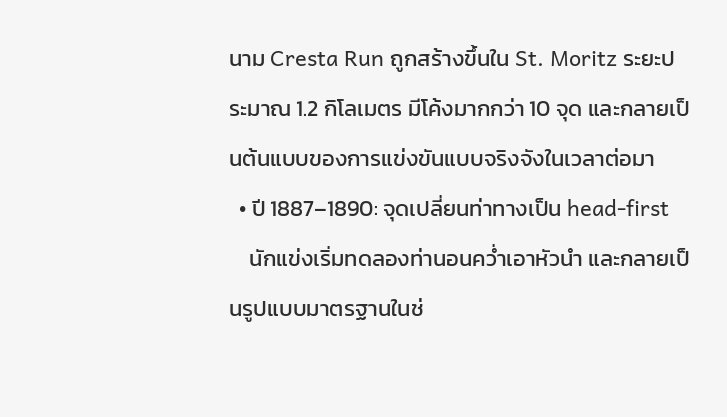นาม Cresta Run ถูกสร้างขึ้นใน St. Moritz ระยะประมาณ 1.2 กิโลเมตร มีโค้งมากกว่า 10 จุด และกลายเป็นต้นแบบของการแข่งขันแบบจริงจังในเวลาต่อมา
  • ปี 1887–1890: จุดเปลี่ยนท่าทางเป็น head-first
    นักแข่งเริ่มทดลองท่านอนคว่ำเอาหัวนำ และกลายเป็นรูปแบบมาตรฐานในช่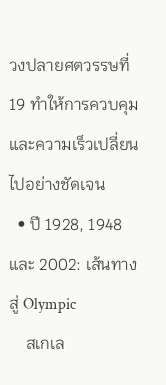วงปลายศตวรรษที่ 19 ทำให้การควบคุมและความเร็วเปลี่ยนไปอย่างชัดเจน
  • ปี 1928, 1948 และ 2002: เส้นทางสู่ Olympic
    สเกเล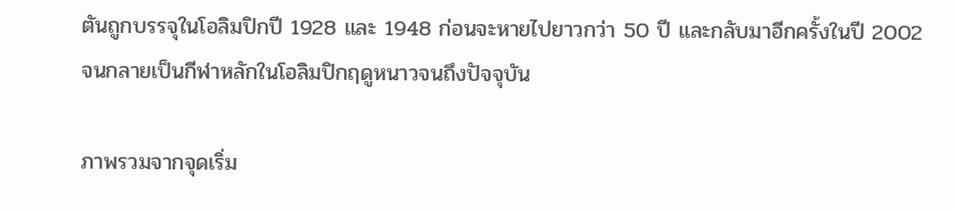ตันถูกบรรจุในโอลิมปิกปี 1928 และ 1948 ก่อนจะหายไปยาวกว่า 50 ปี และกลับมาอีกครั้งในปี 2002 จนกลายเป็นกีฬาหลักในโอลิมปิกฤดูหนาวจนถึงปัจจุบัน

ภาพรวมจากจุดเริ่ม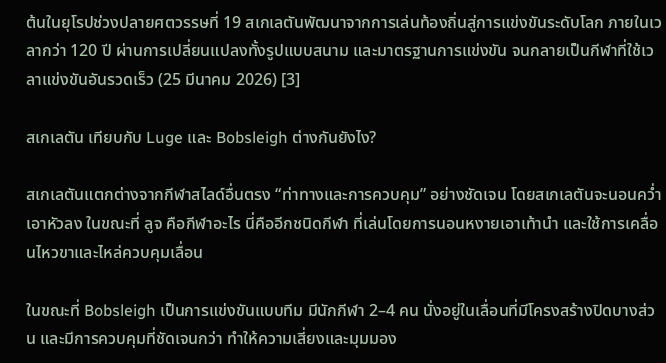ต้นในยุโรปช่วงปลายศตวรรษที่ 19 สเกเลตันพัฒนาจากการเล่นท้องถิ่นสู่การแข่งขันระดับโลก ภายในเวลากว่า 120 ปี ผ่านการเปลี่ยนแปลงทั้งรูปแบบสนาม และมาตรฐานการแข่งขัน จนกลายเป็นกีฬาที่ใช้เวลาแข่งขันอันรวดเร็ว (25 มีนาคม 2026) [3]

สเกเลตัน เทียบกับ Luge และ Bobsleigh ต่างกันยังไง?

สเกเลตันแตกต่างจากกีฬาสไลด์อื่นตรง “ท่าทางและการควบคุม” อย่างชัดเจน โดยสเกเลตันจะนอนคว่ำเอาหัวลง ในขณะที่ ลูจ คือกีฬาอะไร นี่คืออีกชนิดกีฬา ที่เล่นโดยการนอนหงายเอาเท้านำ และใช้การเคลื่อนไหวขาและไหล่ควบคุมเลื่อน

ในขณะที่ Bobsleigh เป็นการแข่งขันแบบทีม มีนักกีฬา 2–4 คน นั่งอยู่ในเลื่อนที่มีโครงสร้างปิดบางส่วน และมีการควบคุมที่ชัดเจนกว่า ทำให้ความเสี่ยงและมุมมอง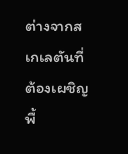ต่างจากสเกเลตันที่ต้องเผชิญพื้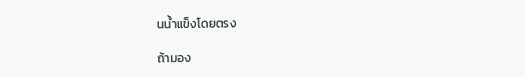นน้ำแข็งโดยตรง

ถ้ามอง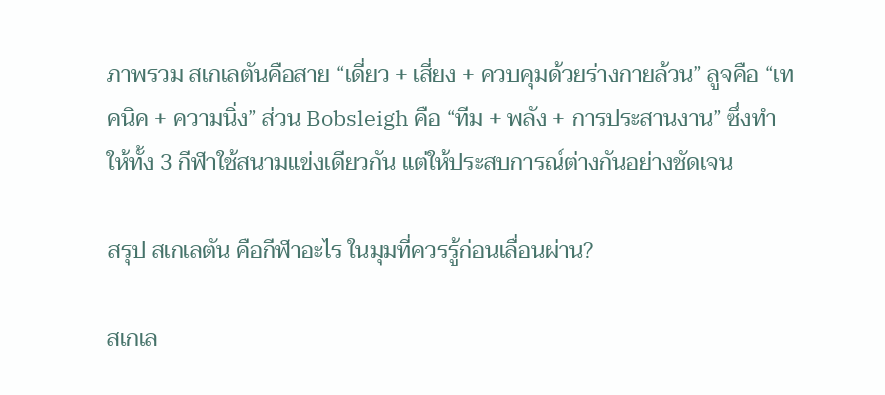ภาพรวม สเกเลตันคือสาย “เดี่ยว + เสี่ยง + ควบคุมด้วยร่างกายล้วน” ลูจคือ “เทคนิค + ความนิ่ง” ส่วน Bobsleigh คือ “ทีม + พลัง + การประสานงาน” ซึ่งทำให้ทั้ง 3 กีฬาใช้สนามแข่งเดียวกัน แต่ให้ประสบการณ์ต่างกันอย่างชัดเจน

สรุป สเกเลตัน คือกีฬาอะไร ในมุมที่ควรรู้ก่อนเลื่อนผ่าน?

สเกเล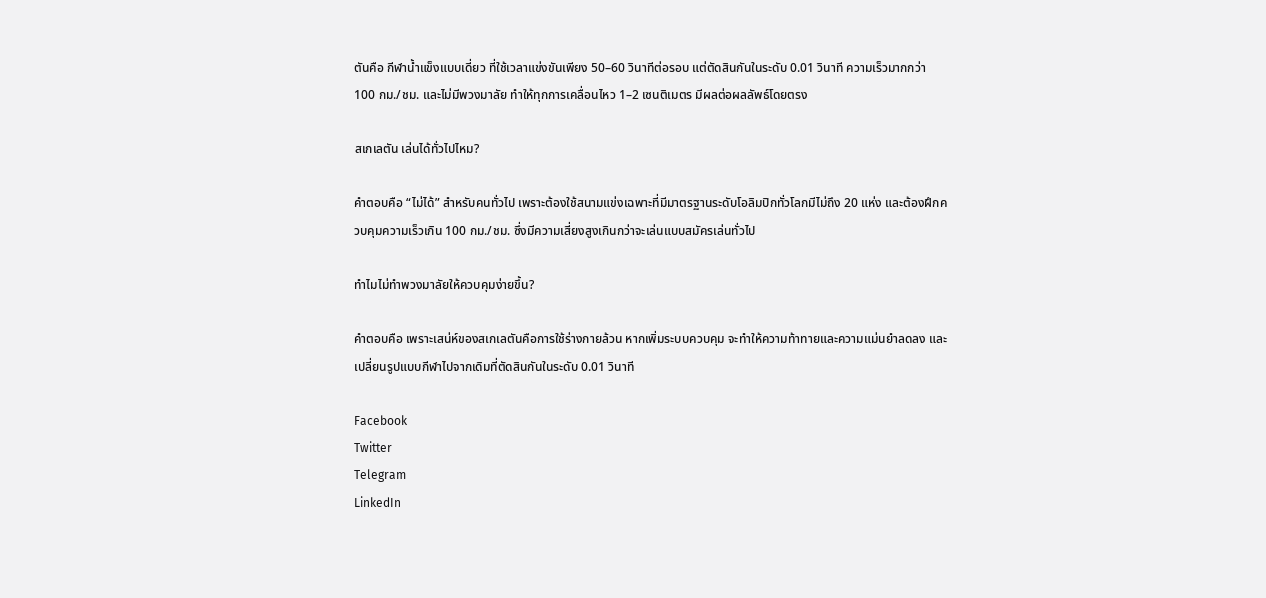ตันคือ กีฬาน้ำแข็งแบบเดี่ยว ที่ใช้เวลาแข่งขันเพียง 50–60 วินาทีต่อรอบ แต่ตัดสินกันในระดับ 0.01 วินาที ความเร็วมากกว่า 100 กม./ชม. และไม่มีพวงมาลัย ทำให้ทุกการเคลื่อนไหว 1–2 เซนติเมตร มีผลต่อผลลัพธ์โดยตรง

สเกเลตัน เล่นได้ทั่วไปไหม?

คำตอบคือ “ไม่ได้” สำหรับคนทั่วไป เพราะต้องใช้สนามแข่งเฉพาะที่มีมาตรฐานระดับโอลิมปิกทั่วโลกมีไม่ถึง 20 แห่ง และต้องฝึกควบคุมความเร็วเกิน 100 กม./ชม. ซึ่งมีความเสี่ยงสูงเกินกว่าจะเล่นแบบสมัครเล่นทั่วไป

ทำไมไม่ทำพวงมาลัยให้ควบคุมง่ายขึ้น?

คำตอบคือ เพราะเสน่ห์ของสเกเลตันคือการใช้ร่างกายล้วน หากเพิ่มระบบควบคุม จะทำให้ความท้าทายและความแม่นยำลดลง และเปลี่ยนรูปแบบกีฬาไปจากเดิมที่ตัดสินกันในระดับ 0.01 วินาที

Facebook
Twitter
Telegram
LinkedIn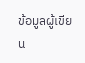ข้อมูลผู้เขียน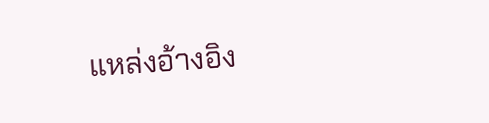แหล่งอ้างอิง